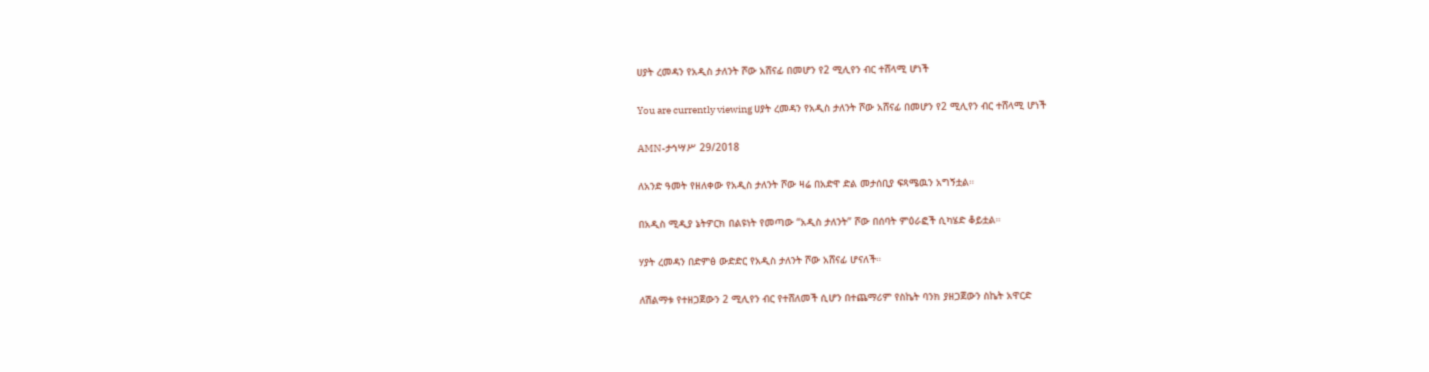ሀያት ረመዳን የአዲስ ታለንት ሾው አሸናፊ በመሆን የ2 ሚሊየን ብር ተሸላሚ ሆነች

You are currently viewing ሀያት ረመዳን የአዲስ ታለንት ሾው አሸናፊ በመሆን የ2 ሚሊየን ብር ተሸላሚ ሆነች

AMN-ታኅሣሥ 29/2018

ለአንድ ዓመት የዘለቀው የአዲስ ታለንት ሾው ዛሬ በአድዋ ድል መታሰቢያ ፍጻሜዉን አግኝቷል።

በአዲስ ሚዲያ ኔትዎርክ በልዩነት የመጣው “አዲስ ታለንት” ሾው በሰባት ምዕራፎች ሲካሄድ ቆይቷል።

ሃያት ረመዳን በድምፅ ውድድር የአዲስ ታለንት ሾው አሸናፊ ሆናለች።

ለሽልማቱ የተዘጋጀውን 2 ሚሊየን ብር የተሸለመች ሲሆን በተጨማሪም የስኬት ባንክ ያዘጋጀውን ስኬት አዋርድ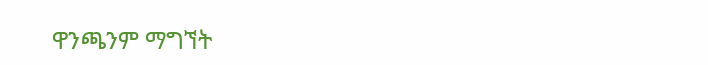ዋንጫንም ማግኘት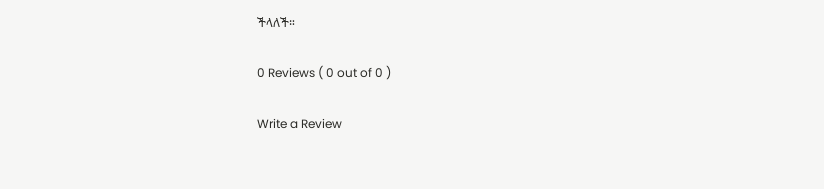ችላለች።

0 Reviews ( 0 out of 0 )

Write a Review